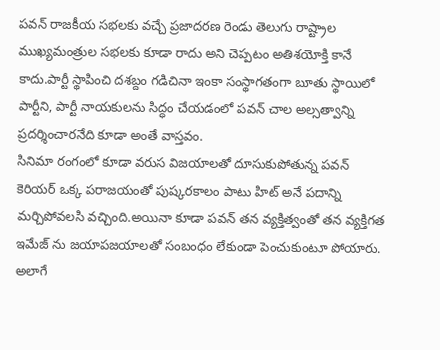పవన్ రాజకీయ సభలకు వచ్చే ప్రజాదరణ రెండు తెలుగు రాష్ట్రాల ముఖ్యమంత్రుల సభలకు కూడా రాదు అని చెప్పటం అతిశయోక్తి కానే కాదు.పార్టీ స్థాపించి దశబ్దం గడిచినా ఇంకా సంస్థాగతంగా బూతు స్థాయిలో పార్టీని, పార్టీ నాయకులను సిద్ధం చేయడంలో పవన్ చాల అల్సత్వాన్ని ప్రదర్శించారనేది కూడా అంతే వాస్తవం.
సినిమా రంగంలో కూడా వరుస విజయాలతో దూసుకుపోతున్న పవన్ కెరియర్ ఒక్క పరాజయంతో పుష్కరకాలం పాటు హిట్ అనే పదాన్ని మర్చిపోవలసి వచ్చింది.అయినా కూడా పవన్ తన వ్యక్తిత్వంతో తన వ్యక్తిగత ఇమేజ్ ను జయాపజయాలతో సంబంధం లేకుండా పెంచుకుంటూ పోయారు. అలాగే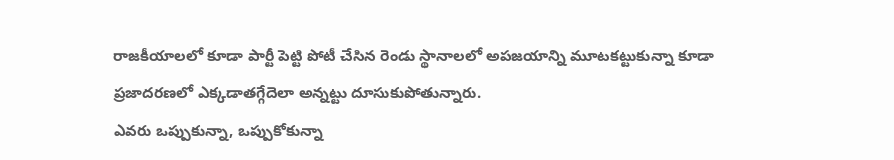రాజకీయాలలో కూడా పార్టీ పెట్టి పోటీ చేసిన రెండు స్థానాలలో అపజయాన్ని మూటకట్టుకున్నా కూడా ప్రజాదరణలో ఎక్కడాతగ్గేదెలా అన్నట్టు దూసుకుపోతున్నారు.
ఎవరు ఒప్పుకున్నా, ఒప్పుకోకున్నా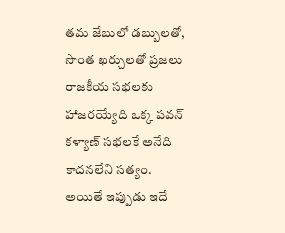తమ జేబులో డబ్బులతో, సొంత ఖర్చులతో ప్రజలు రాజకీయ సభలకు హాజరయ్యేది ఒక్క పవన్ కళ్యాణ్ సభలకే అనేది కాదనలేని సత్యం. అయితే ఇప్పుడు ఇదే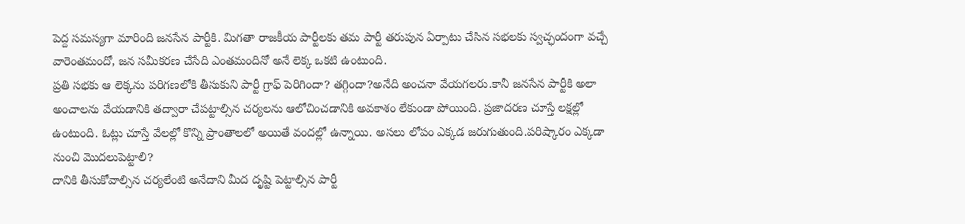పెద్ద సమస్యగా మారింది జనసేన పార్టీకి. మిగతా రాజకీయ పార్టీలకు తమ పార్టీ తరుపున ఏర్పాటు చేసిన సభలకు స్వచ్ఛందంగా వచ్చే వారెంతమందో, జన సమీకరణ చేసేది ఎంతమందినో అనే లెక్క ఒకటి ఉంటుంది.
ప్రతి సభకు ఆ లెక్కను పరిగణలోకి తీసుకుని పార్టీ గ్రాఫ్ పెరిగిందా? తగ్గిందా?అనేది అంచనా వేయగలరు.కానీ జనసేన పార్టీకి అలా అంచాలను వేయడానికి తద్వారా చేపట్టాల్సిన చర్యలను ఆలోచించడానికి అవకాశం లేకుండా పోయింది. ప్రజాదరణ చూస్తే లక్షల్లో ఉంటుంది. ఓట్లు చూస్తే వేలల్లో కొన్ని ప్రాంతాలలో అయితే వందల్లో ఉన్నాయి. అసలు లోపం ఎక్కడ జరుగుతుంది.పరిష్కారం ఎక్కడా నుంచి మొదలుపెట్టాలి?
దానికి తీసుకోవాల్సిన చర్యలేంటి అనేదాని మీద దృష్టి పెట్టాల్సిన పార్టీ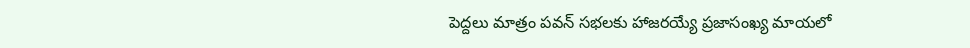పెద్దలు మాత్రం పవన్ సభలకు హాజరయ్యే ప్రజాసంఖ్య మాయలో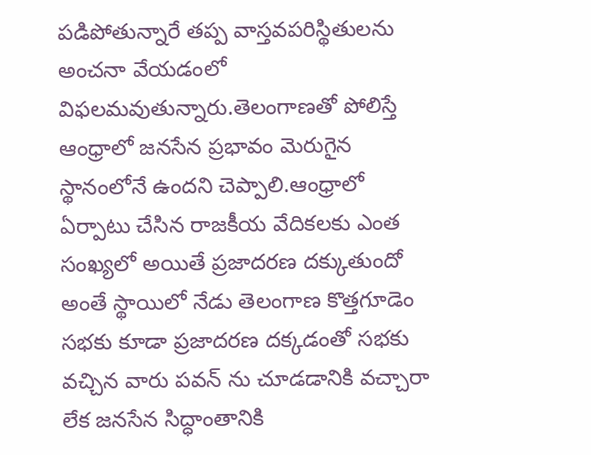పడిపోతున్నారే తప్ప వాస్తవపరిస్థితులను అంచనా వేయడంలో విఫలమవుతున్నారు.తెలంగాణతో పోలిస్తే ఆంధ్రాలో జనసేన ప్రభావం మెరుగైన స్థానంలోనే ఉందని చెప్పాలి.ఆంధ్రాలో ఏర్పాటు చేసిన రాజకీయ వేదికలకు ఎంత సంఖ్యలో అయితే ప్రజాదరణ దక్కుతుందో అంతే స్థాయిలో నేడు తెలంగాణ కొత్తగూడెం సభకు కూడా ప్రజాదరణ దక్కడంతో సభకు వచ్చిన వారు పవన్ ను చూడడానికి వచ్చారా లేక జనసేన సిద్ధాంతానికి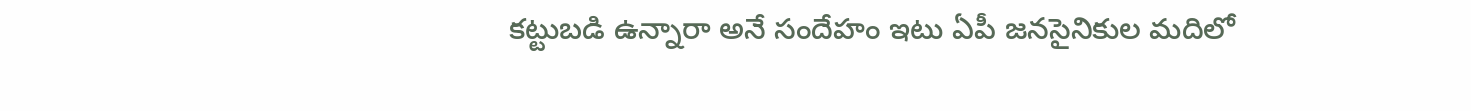కట్టుబడి ఉన్నారా అనే సందేహం ఇటు ఏపీ జనసైనికుల మదిలో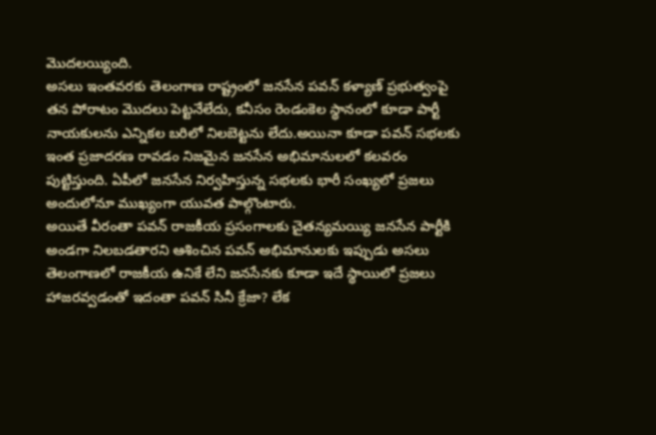మొదలయ్యింది.
అసలు ఇంతవరకు తెలంగాణ రాష్ట్రంలో జనసేన పవన్ కళ్యాణ్ ప్రభుత్వంపై తన పోరాటం మొదలు పెట్టనేలేదు, కనీసం రెండంకెల స్థానంలో కూడా పార్టీ నాయకులను ఎన్నికల బరిలో నిలబెట్టను లేదు.అయినా కూడా పవన్ సభలకు ఇంత ప్రజాదరణ రావడం నిజమైన జనసేన అభిమానులలో కలవరం పుట్టిస్తుంది. ఏపీలో జనసేన నిర్వహిస్తున్న సభలకు భారీ సంఖ్యలో ప్రజలు అందులోనూ ముఖ్యంగా యువత పాల్గొంటారు.
అయితే వీరంతా పవన్ రాజకీయ ప్రసంగాలకు చైతన్యమయ్యి జనసేన పార్టీకి అండగా నిలబడతారని ఆశించిన పవన్ అభిమానులకు ఇప్పుడు అసలు తెలంగాణలో రాజకీయ ఉనికే లేని జనసేనకు కూడా ఇదే స్థాయిలో ప్రజలు హాజరవ్వడంతో ఇదంతా పవన్ సినీ క్రేజా? లేక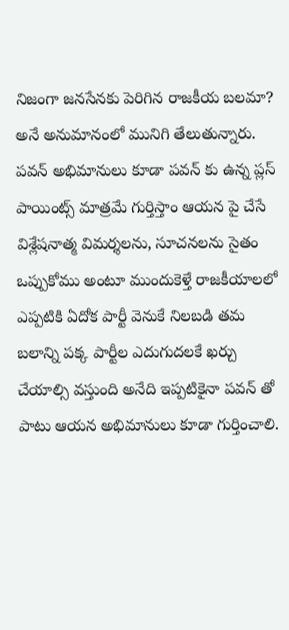నిజంగా జనసేనకు పెరిగిన రాజకీయ బలమా? అనే అనుమానంలో మునిగి తేలుతున్నారు.
పవన్ అభిమానులు కూడా పవన్ కు ఉన్న ప్లస్ పాయింట్స్ మాత్రమే గుర్తిస్తాం ఆయన పై చేసే విశ్లేషనాత్మ విమర్శలను, సూచనలను సైతం ఒప్పుకోము అంటూ ముందుకెళ్తే రాజకీయాలలో ఎప్పటికి ఏదోక పార్టీ వెనుకే నిలబడి తమ బలాన్ని పక్క పార్టీల ఎదుగుదలకే ఖర్చు చేయాల్సి వస్తుంది అనేది ఇప్పటికైనా పవన్ తో పాటు ఆయన అభిమానులు కూడా గుర్తించాలి.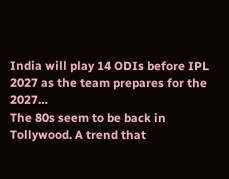India will play 14 ODIs before IPL 2027 as the team prepares for the 2027…
The 80s seem to be back in Tollywood. A trend that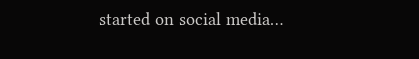started on social media…